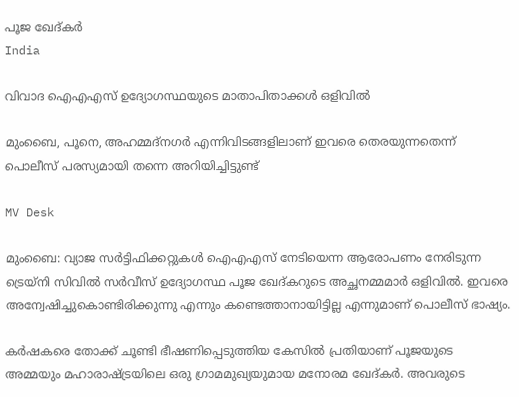പൂജ ഖേദ്കർ
India

വിവാദ ഐഎഎസ് ഉദ്യോഗസ്ഥയുടെ മാതാപിതാക്കൾ ഒളിവിൽ

മുംബൈ, പൂനെ, അഹമ്മദ്‌നഗർ എന്നിവിടങ്ങളിലാണ് ഇവരെ തെരയുന്നതെന്ന് പൊലീസ് പരസ്യമായി തന്നെ അറിയിച്ചിട്ടുണ്ട്

MV Desk

മുംബൈ: വ്യാജ സർട്ടിഫിക്കറ്റുകൾ ഐഎഎസ് നേടിയെന്ന ആരോപണം നേരിടുന്ന ട്രെയ്നി സിവിൽ സർവീസ് ഉദ്യോഗസ്ഥ പൂജ ഖേദ്കറുടെ അച്ഛനമ്മമാർ ഒളിവിൽ. ഇവരെ അന്വേഷിച്ചുകൊണ്ടിരിക്കുന്നു എന്നും കണ്ടെത്താനായിട്ടില്ല എന്നുമാണ് പൊലീസ് ഭാഷ്യം.

കർഷകരെ തോക്ക് ചൂണ്ടി ഭീഷണിപ്പെടുത്തിയ കേസിൽ പ്രതിയാണ് പൂജയുടെ അമ്മയും മഹാരാഷ്‌ട്രയിലെ ഒരു ഗ്രാമമുഖ്യയുമായ മനോരമ ഖേദ്കർ. അവരുടെ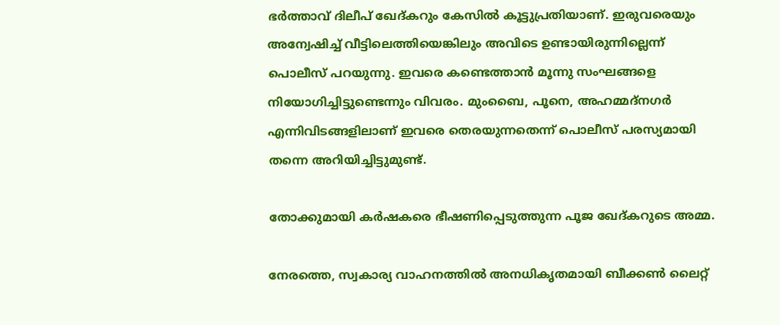ഭർത്താവ് ദിലീപ് ഖേദ്കറും കേസിൽ കൂട്ടുപ്രതിയാണ്. ഇരുവരെയും അന്വേഷിച്ച് വീട്ടിലെത്തിയെങ്കിലും അവിടെ ഉണ്ടായിരുന്നില്ലെന്ന് പൊലീസ് പറയുന്നു. ഇവരെ കണ്ടെത്താൻ മൂന്നു സംഘങ്ങളെ നിയോഗിച്ചിട്ടുണ്ടെന്നും വിവരം. മുംബൈ, പൂനെ, അഹമ്മദ്‌നഗർ എന്നിവിടങ്ങളിലാണ് ഇവരെ തെരയുന്നതെന്ന് പൊലീസ് പരസ്യമായി തന്നെ അറിയിച്ചിട്ടുമുണ്ട്.

തോക്കുമായി കർഷകരെ ഭീഷണിപ്പെടുത്തുന്ന പൂജ ഖേദ്കറുടെ അമ്മ.

നേരത്തെ, സ്വകാര്യ വാഹനത്തിൽ അനധികൃതമായി ബീക്കൺ ലൈറ്റ്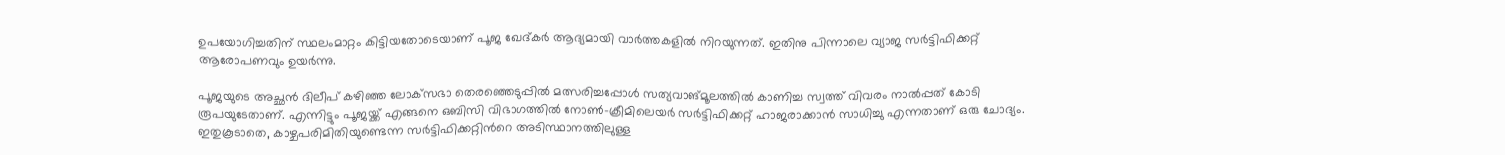ഉപയോഗിച്ചതിന് സ്ഥലംമാറ്റം കിട്ടിയതോടെയാണ് പൂജ ഖേദ്കർ ആദ്യമായി വാർത്തകളിൽ നിറയുന്നത്. ഇതിനു പിന്നാലെ വ്യാജ സർട്ടിഫിക്കറ്റ് ആരോപണവും ഉയർന്നു.

പൂജയുടെ അച്ഛൻ ദിലീപ് കഴിഞ്ഞ ലോക്‌സഭാ തെരഞ്ഞെടുപ്പിൽ മത്സരിച്ചപ്പോൾ സത്യവാങ്മൂലത്തിൽ കാണിച്ച സ്വത്ത് വിവരം നാൽപ്പത് കോടി രൂപയുടേതാണ്. എന്നിട്ടും പൂജയ്ക്ക് എങ്ങനെ ഒബിസി വിഭാഗത്തിൽ നോൺ-ക്രീമിലെയർ സർട്ടിഫിക്കറ്റ് ഹാജരാക്കാൻ സാധിച്ചു എന്നതാണ് ഒരു ചോദ്യം. ഇതുകൂടാതെ, കാഴ്ചപരിമിതിയുണ്ടെന്ന സർട്ടിഫിക്കറ്റിന്‍റെ അടിസ്ഥാനത്തിലുള്ള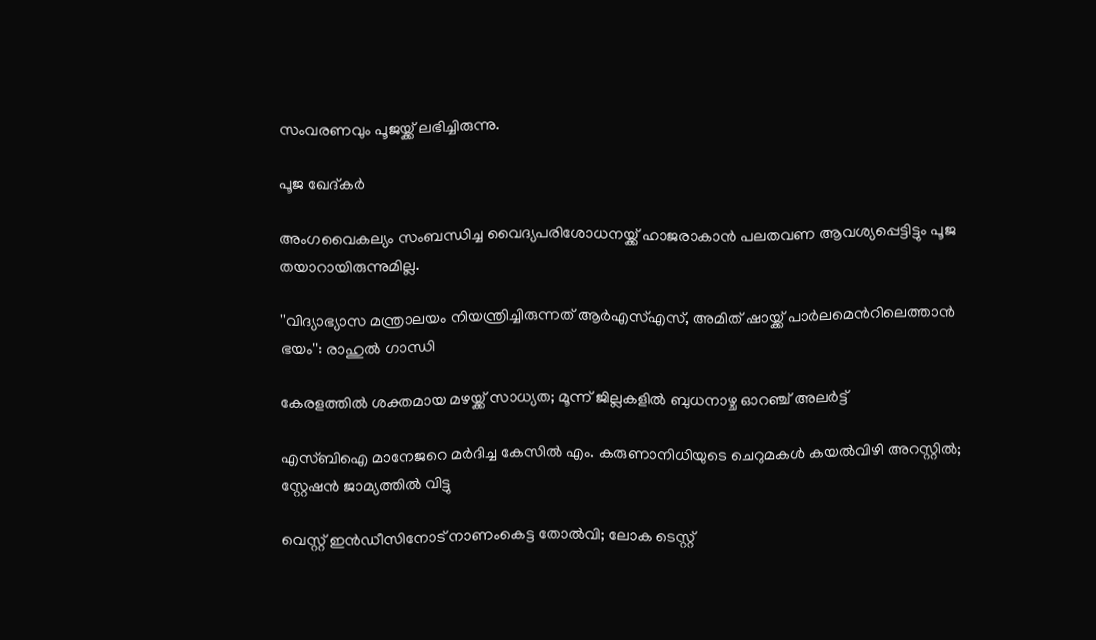സംവരണവും പൂജയ്ക്ക് ലഭിച്ചിരുന്നു.

പൂജ ഖേദ്കർ

അംഗവൈകല്യം സംബന്ധിച്ച വൈദ്യപരിശോധനയ്ക്ക് ഹാജരാകാൻ പലതവണ ആവശ്യപ്പെട്ടിട്ടും പൂജ തയാറായിരുന്നുമില്ല.

''വിദ‍്യാഭ‍്യാസ മന്ത്രാലയം നിയന്ത്രിച്ചിരുന്നത് ആർഎസ്എസ്, അമിത് ഷായ്ക്ക് പാർലമെന്‍റിലെത്താൻ ഭയം'': രാഹുൽ ഗാന്ധി

കേരളത്തിൽ ശക്തമായ മഴയ്ക്ക് സാധ്യത; മൂന്ന് ജില്ലകളിൽ ബുധനാഴ്ച ഓറഞ്ച് അലർട്ട്

എസ്‌ബിഐ മാനേജറെ മർദിച്ച കേസിൽ എം. കരുണാനിധിയുടെ ചെറുമകൾ കയൽവിഴി അറസ്റ്റിൽ; സ്റ്റേഷൻ ജാമ്യത്തിൽ വിട്ടു

വെസ്റ്റ് ഇൻഡീസിനോട് നാണംകെട്ട തോൽവി; ലോക ടെസ്റ്റ്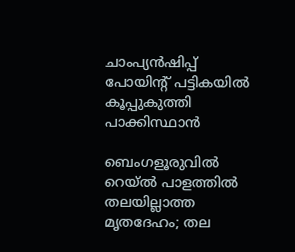ചാംപ‍്യൻഷിപ്പ് പോയിന്‍റ് പട്ടികയിൽ കൂപ്പുകുത്തി പാക്കിസ്ഥാൻ

ബെംഗളൂരുവിൽ റെയ്ൽ പാളത്തിൽ തലയില്ലാത്ത മൃതദേഹം; തല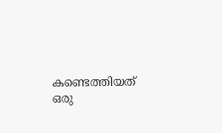കണ്ടെത്തിയത് ഒരു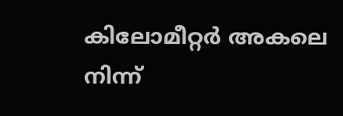കിലോമീറ്റർ അകലെ നിന്ന്